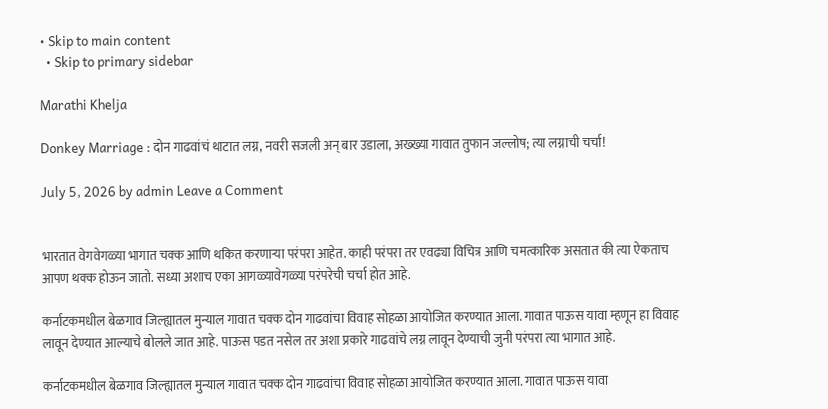• Skip to main content
  • Skip to primary sidebar

Marathi Khelja

Donkey Marriage : दोन गाढवांचं थाटात लग्न, नवरी सजली अन् बार उडाला, अख्ख्या गावात तुफान जल्लोष; त्या लग्नाची चर्चा!

July 5, 2026 by admin Leave a Comment


भारतात वेगवेगळ्या भागात चक्क आणि थकित करणाऱ्या परंपरा आहेत. काही परंपरा तर एवढ्या विचित्र आणि चमत्कारिक असतात की त्या ऐकताच आपण थक्क होऊन जातो. सध्या अशाच एका आगळ्यावेगळ्या परंपरेची चर्चा होत आहे.

कर्नाटकमधील बेळगाव जिल्ह्यातल मुन्याल गावात चक्क दोन गाढवांचा विवाह सोहळा आयोजित करण्यात आला. गावात पाऊस यावा म्हणून हा विवाह लावून देण्यात आल्याचे बोलले जात आहे. पाऊस पडत नसेल तर अशा प्रकारे गाढवांचे लग्न लावून देण्याची जुनी परंपरा त्या भागात आहे.

कर्नाटकमधील बेळगाव जिल्ह्यातल मुन्याल गावात चक्क दोन गाढवांचा विवाह सोहळा आयोजित करण्यात आला. गावात पाऊस यावा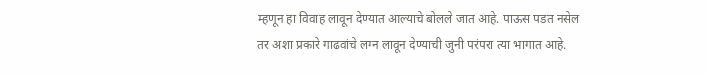म्हणून हा विवाह लावून देण्यात आल्याचे बोलले जात आहे. पाऊस पडत नसेल तर अशा प्रकारे गाढवांचे लग्न लावून देण्याची जुनी परंपरा त्या भागात आहे.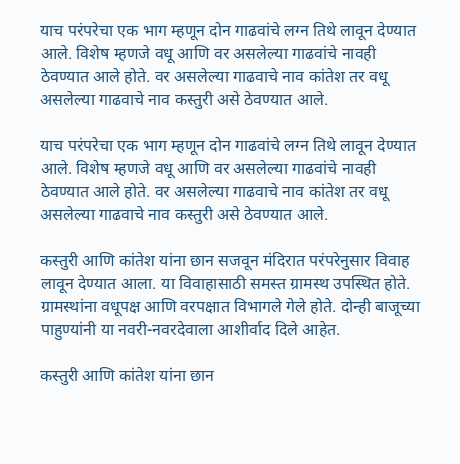याच परंपरेचा एक भाग म्हणून दोन गाढवांचे लग्न तिथे लावून देण्यात आले. विशेष म्हणजे वधू आणि वर असलेल्या गाढवांचे नावही ठेवण्यात आले होते. वर असलेल्या गाढवाचे नाव कांतेश तर वधू असलेल्या गाढवाचे नाव कस्तुरी असे ठेवण्यात आले.

याच परंपरेचा एक भाग म्हणून दोन गाढवांचे लग्न तिथे लावून देण्यात आले. विशेष म्हणजे वधू आणि वर असलेल्या गाढवांचे नावही ठेवण्यात आले होते. वर असलेल्या गाढवाचे नाव कांतेश तर वधू असलेल्या गाढवाचे नाव कस्तुरी असे ठेवण्यात आले.

कस्तुरी आणि कांतेश यांना छान सजवून मंदिरात परंपरेनुसार विवाह लावून देण्यात आला. या विवाहासाठी समस्त ग्रामस्थ उपस्थित होते. ग्रामस्थांना वधूपक्ष आणि वरपक्षात विभागले गेले होते. दोन्ही बाजूच्या पाहुण्यांनी या नवरी-नवरदेवाला आशीर्वाद दिले आहेत.

कस्तुरी आणि कांतेश यांना छान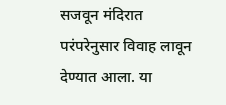सजवून मंदिरात परंपरेनुसार विवाह लावून देण्यात आला. या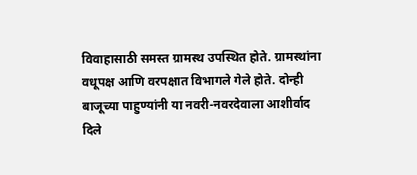विवाहासाठी समस्त ग्रामस्थ उपस्थित होते. ग्रामस्थांना वधूपक्ष आणि वरपक्षात विभागले गेले होते. दोन्ही बाजूच्या पाहुण्यांनी या नवरी-नवरदेवाला आशीर्वाद दिले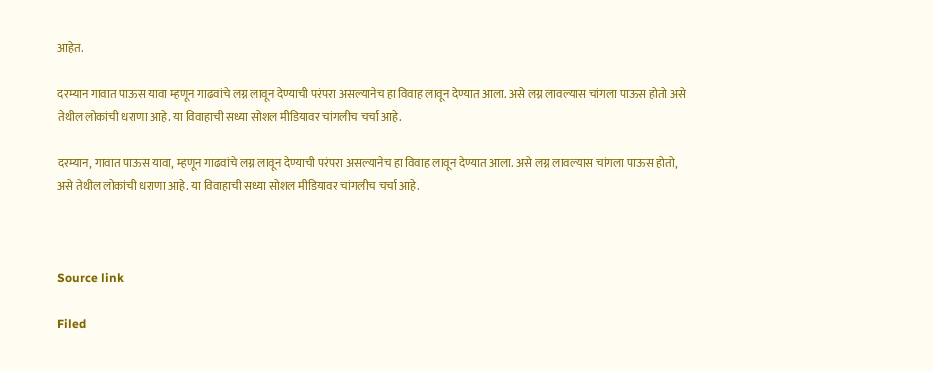आहेत.

दरम्यान गावात पाऊस यावा म्हणून गाढवांचे लग्न लावून देण्याची परंपरा असल्यानेच हा विवाह लावून देण्यात आला. असे लग्न लावल्यास चांगला पाऊस होतो असे तेथील लोकांची धराणा आहे. या विवाहाची सध्या सोशल मीडियावर चांगलीच चर्चा आहे.

दरम्यान, गावात पाऊस यावा, म्हणून गाढवांचे लग्न लावून देण्याची परंपरा असल्यानेच हा विवाह लावून देण्यात आला. असे लग्न लावल्यास चांगला पाऊस होतो, असे तेथील लोकांची धराणा आहे. या विवाहाची सध्या सोशल मीडियावर चांगलीच चर्चा आहे.



Source link

Filed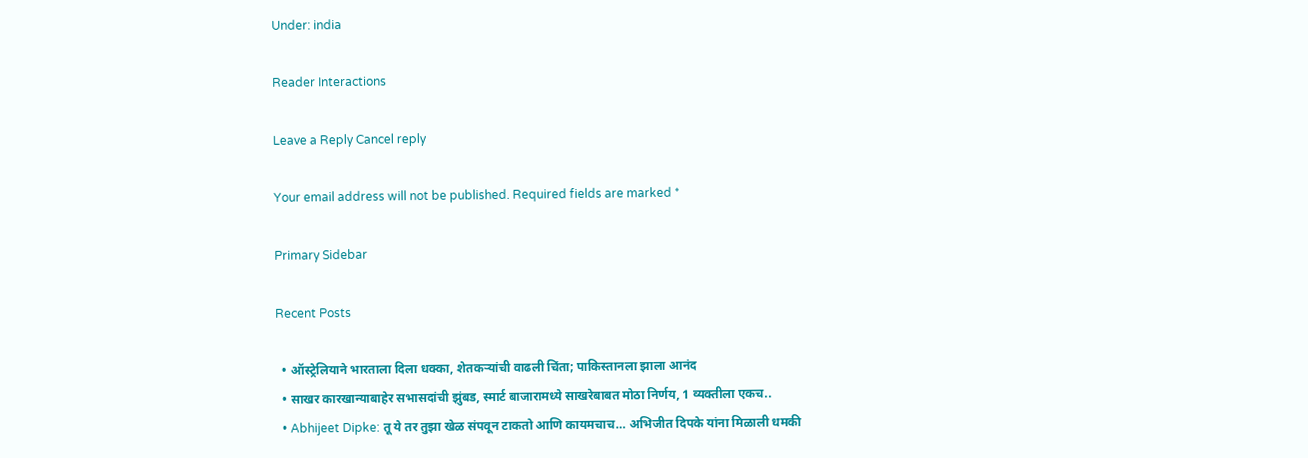Under: india

Reader Interactions

Leave a Reply Cancel reply

Your email address will not be published. Required fields are marked *

Primary Sidebar

Recent Posts

  • ऑस्ट्रेलियाने भारताला दिला धक्का, शेतकऱ्यांची वाढली चिंता; पाकिस्तानला झाला आनंद
  • साखर कारखान्याबाहेर सभासदांची झुंबड, स्मार्ट बाजारामध्ये साखरेबाबत मोठा निर्णय, 1 व्यक्तीला एकच..
  • Abhijeet Dipke: तू ये तर तुझा खेळ संपवून टाकतो आणि कायमचाच… अभिजीत दिपके यांना मिळाली धमकी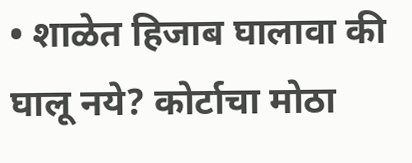• शाळेत हिजाब घालावा की घालू नये? कोर्टाचा मोठा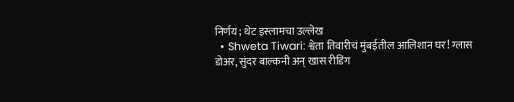निर्णय; थेट इस्लामचा उल्लेख
  • Shweta Tiwari: श्वेता तिवारीचं मुंबईतील आलिशान घर! ग्लास डोअर, सुंदर बाल्कनी अन् खास रीडिंग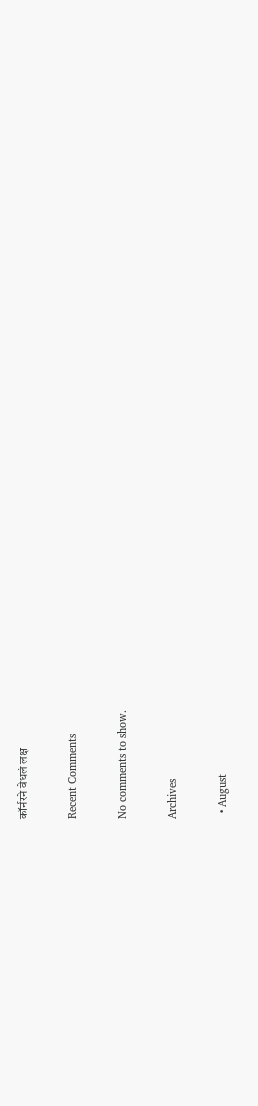कॉर्नरने वेधलं लक्ष

Recent Comments

No comments to show.

Archives

  • August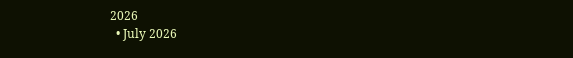2026
  • July 2026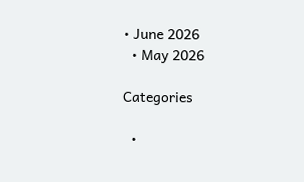• June 2026
  • May 2026

Categories

  •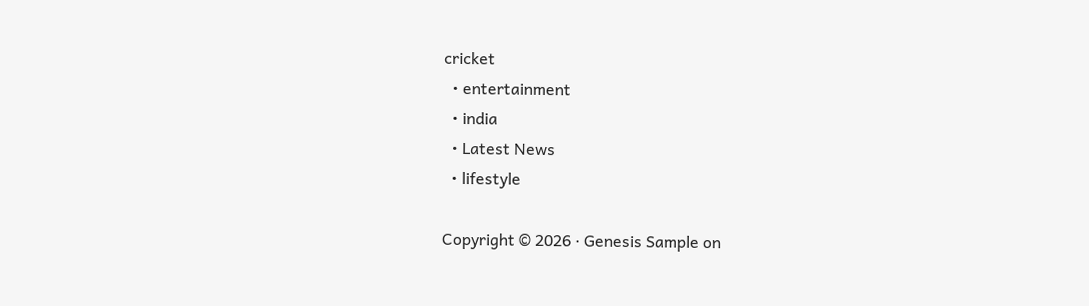cricket
  • entertainment
  • india
  • Latest News
  • lifestyle

Copyright © 2026 · Genesis Sample on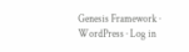Genesis Framework · WordPress · Log in